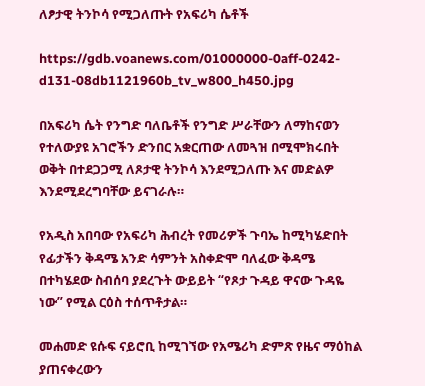ለፆታዊ ትንኮሳ የሚጋለጡት የአፍሪካ ሴቶች

https://gdb.voanews.com/01000000-0aff-0242-d131-08db1121960b_tv_w800_h450.jpg

በአፍሪካ ሴት የንግድ ባለቤቶች የንግድ ሥራቸውን ለማከናወን የተለውያዩ አገሮችን ድንበር አቋርጠው ለመጓዝ በሚሞክሩበት ወቅት በተደጋጋሚ ለጾታዊ ትንኮሳ እንደሚጋለጡ እና መድልዎ እንደሚደረግባቸው ይናገራሉ።

የአዲስ አበባው የአፍሪካ ሕብረት የመሪዎች ጉባኤ ከሚካሄድበት የፊታችን ቅዳሜ አንድ ሳምንት አስቀድሞ ባለፈው ቅዳሜ በተካሄደው ስብሰባ ያደረጉት ውይይት “የጾታ ጉዳይ ዋናው ጉዳዬ ነው” የሚል ርዕስ ተሰጥቶታል።

መሐመድ ዩሱፍ ናይሮቢ ከሚገኘው የአሜሪካ ድምጽ የዜና ማዕከል ያጠናቀረውን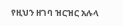የዚህን ዘገባ ዝርዝር አሉላ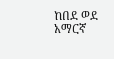ከበደ ወደ አማርኛ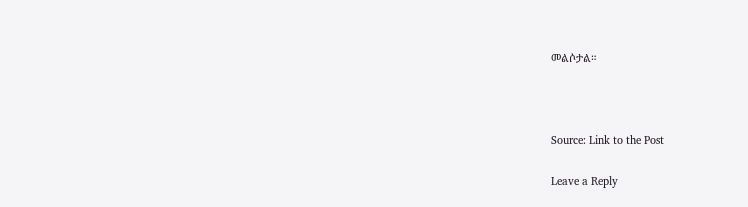መልሶታል።



Source: Link to the Post

Leave a Reply